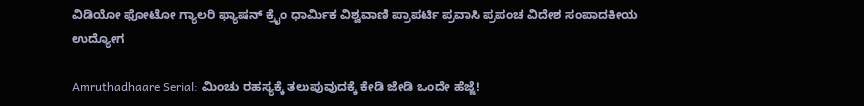ವಿಡಿಯೋ ಫೋಟೋ ಗ್ಯಾಲರಿ ಫ್ಯಾಷನ್ ಕ್ರೈಂ ಧಾರ್ಮಿಕ ವಿಶ್ವವಾಣಿ ಪ್ರಾಪರ್ಟಿ ಪ್ರವಾಸಿ ಪ್ರಪಂಚ ವಿದೇಶ ಸಂಪಾದಕೀಯ ಉದ್ಯೋಗ

Amruthadhaare Serial: ಮಿಂಚು ರಹಸ್ಯಕ್ಕೆ ತಲುಪುವುದಕ್ಕೆ ಕೇಡಿ ಜೇಡಿ ಒಂದೇ ಹೆಜ್ಜೆ!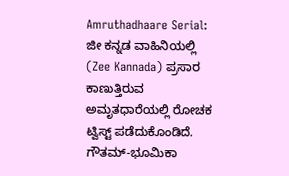Amruthadhaare Serial: ಜೀ ಕನ್ನಡ ವಾಹಿನಿಯಲ್ಲಿ (Zee Kannada) ಪ್ರಸಾರ ಕಾಣುತ್ತಿರುವ ಅಮೃತಧಾರೆಯಲ್ಲಿ ರೋಚಕ ಟ್ವಿಸ್ಟ್‌ ಪಡೆದುಕೊಂಡಿದೆ. ಗೌತಮ್-ಭೂಮಿಕಾ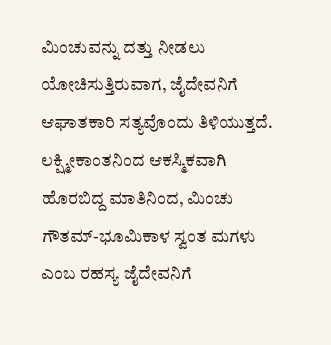ಮಿಂಚುವನ್ನು ದತ್ತು ನೀಡಲು ಯೋಚಿಸುತ್ತಿರುವಾಗ, ಜೈದೇವನಿಗೆ ಆಘಾತಕಾರಿ ಸತ್ಯವೊಂದು ತಿಳಿಯುತ್ತದೆ. ಲಕ್ಷ್ಮೀಕಾಂತನಿಂದ ಆಕಸ್ಮಿಕವಾಗಿ ಹೊರಬಿದ್ದ ಮಾತಿನಿಂದ, ಮಿಂಚು ಗೌತಮ್-ಭೂಮಿಕಾಳ ಸ್ವಂತ ಮಗಳು ಎಂಬ ರಹಸ್ಯ ಜೈದೇವನಿಗೆ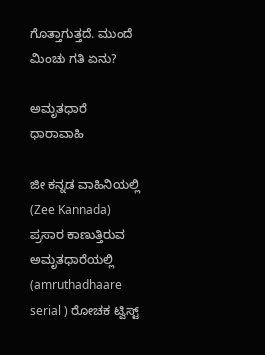ಗೊತ್ತಾಗುತ್ತದೆ. ಮುಂದೆ ಮಿಂಚು ಗತಿ ಏನು?

ಅಮೃತಧಾರೆ ಧಾರಾವಾಹಿ

ಜೀ ಕನ್ನಡ ವಾಹಿನಿಯಲ್ಲಿ (Zee Kannada) ಪ್ರಸಾರ ಕಾಣುತ್ತಿರುವ ಅಮೃತಧಾರೆಯಲ್ಲಿ (amruthadhaare serial ) ರೋಚಕ ಟ್ವಿಸ್ಟ್‌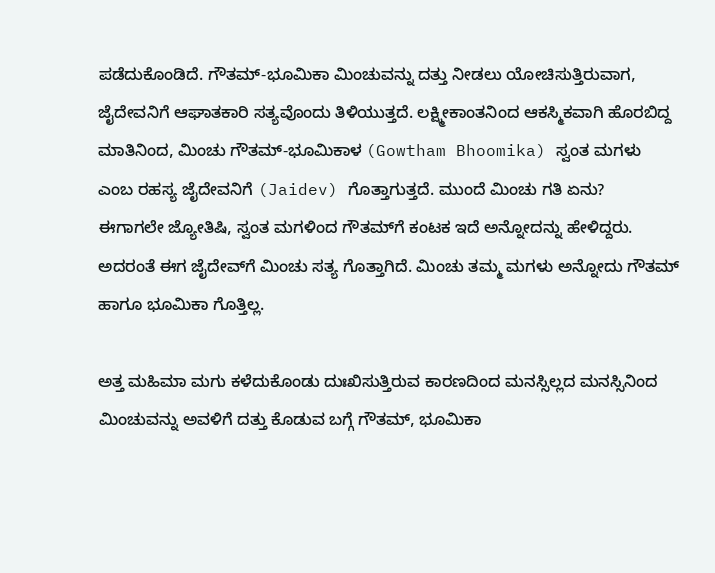ಪಡೆದುಕೊಂಡಿದೆ. ಗೌತಮ್-ಭೂಮಿಕಾ ಮಿಂಚುವನ್ನು ದತ್ತು ನೀಡಲು ಯೋಚಿಸುತ್ತಿರುವಾಗ, ಜೈದೇವನಿಗೆ ಆಘಾತಕಾರಿ ಸತ್ಯವೊಂದು ತಿಳಿಯುತ್ತದೆ. ಲಕ್ಷ್ಮೀಕಾಂತನಿಂದ ಆಕಸ್ಮಿಕವಾಗಿ ಹೊರಬಿದ್ದ ಮಾತಿನಿಂದ, ಮಿಂಚು ಗೌತಮ್-ಭೂಮಿಕಾಳ (Gowtham Bhoomika) ಸ್ವಂತ ಮಗಳು ಎಂಬ ರಹಸ್ಯ ಜೈದೇವನಿಗೆ (Jaidev) ಗೊತ್ತಾಗುತ್ತದೆ. ಮುಂದೆ ಮಿಂಚು ಗತಿ ಏನು?
ಈಗಾಗಲೇ ಜ್ಯೋತಿಷಿ, ಸ್ವಂತ ಮಗಳಿಂದ ಗೌತಮ್‌ಗೆ ಕಂಟಕ ಇದೆ ಅನ್ನೋದನ್ನು ಹೇಳಿದ್ದರು. ಅದರಂತೆ ಈಗ ಜೈದೇವ್‌ಗೆ ಮಿಂಚು ಸತ್ಯ ಗೊತ್ತಾಗಿದೆ. ಮಿಂಚು ತಮ್ಮ ಮಗಳು ಅನ್ನೋದು ಗೌತಮ್‌ ಹಾಗೂ ಭೂಮಿಕಾ ಗೊತ್ತಿಲ್ಲ.

ಅತ್ತ ಮಹಿಮಾ ಮಗು ಕಳೆದುಕೊಂಡು ದುಃಖಿಸುತ್ತಿರುವ ಕಾರಣದಿಂದ ಮನಸ್ಸಿಲ್ಲದ ಮನಸ್ಸಿನಿಂದ ಮಿಂಚುವನ್ನು ಅವಳಿಗೆ ದತ್ತು ಕೊಡುವ ಬಗ್ಗೆ ಗೌತಮ್, ಭೂಮಿಕಾ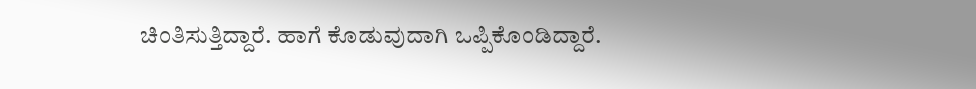ಚಿಂತಿಸುತ್ತಿದ್ದಾರೆ. ಹಾಗೆ ಕೊಡುವುದಾಗಿ ಒಪ್ಪಿಕೊಂಡಿದ್ದಾರೆ.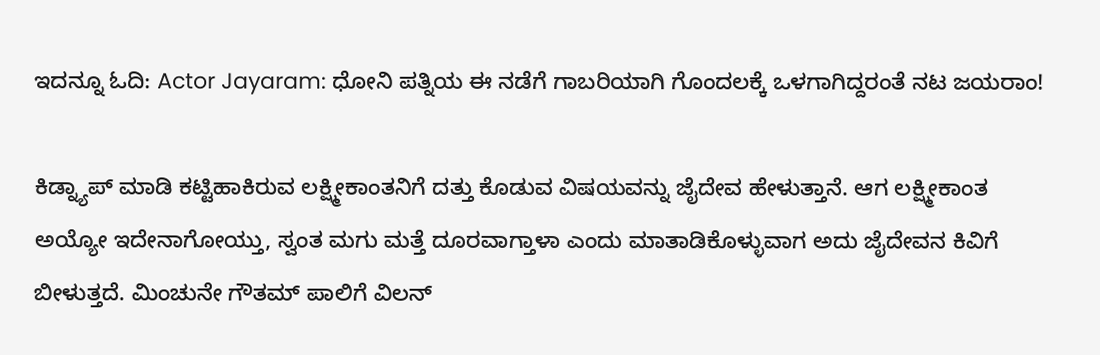ಇದನ್ನೂ ಓದಿ: Actor Jayaram: ಧೋನಿ ಪತ್ನಿಯ ಈ ನಡೆಗೆ ಗಾಬರಿಯಾಗಿ ಗೊಂದಲಕ್ಕೆ ಒಳಗಾಗಿದ್ದರಂತೆ ನಟ ಜಯರಾಂ!

ಕಿಡ್ನ್ಯಾಪ್ ಮಾಡಿ ಕಟ್ಟಿಹಾಕಿರುವ ಲಕ್ಷ್ಮೀಕಾಂತನಿಗೆ ದತ್ತು ಕೊಡುವ ವಿಷಯವನ್ನು ಜೈದೇವ ಹೇಳುತ್ತಾನೆ. ಆಗ ಲಕ್ಷ್ಮೀಕಾಂತ ಅಯ್ಯೋ ಇದೇನಾಗೋಯ್ತು, ಸ್ವಂತ ಮಗು ಮತ್ತೆ ದೂರವಾಗ್ತಾಳಾ ಎಂದು ಮಾತಾಡಿಕೊಳ್ಳುವಾಗ ಅದು ಜೈದೇವನ ಕಿವಿಗೆ ಬೀಳುತ್ತದೆ. ಮಿಂಚುನೇ ಗೌತಮ್ ಪಾಲಿಗೆ ವಿಲನ್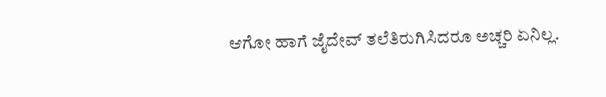ಆಗೋ ಹಾಗೆ ಜೈದೇವ್ ತಲೆತಿರುಗಿಸಿದರೂ ಅಚ್ಚರಿ ಏನಿಲ್ಲ.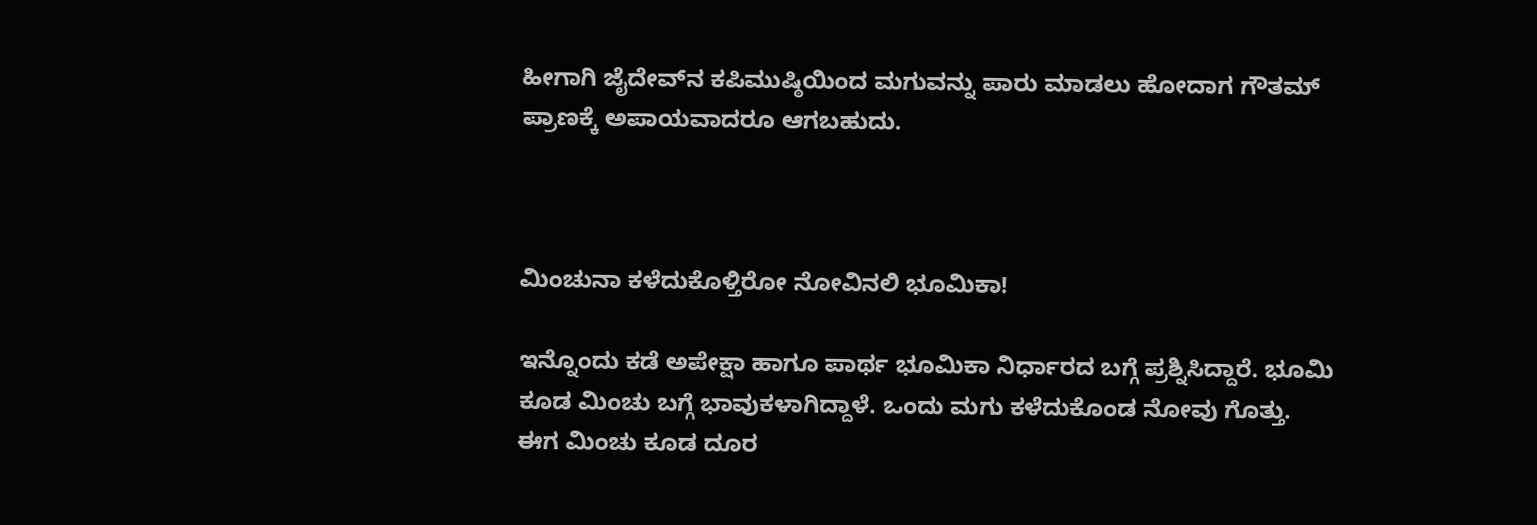ಹೀಗಾಗಿ ಜೈದೇವ್‌ನ ಕಪಿಮುಷ್ಠಿಯಿಂದ ಮಗುವನ್ನು ಪಾರು ಮಾಡಲು ಹೋದಾಗ ಗೌತಮ್ ಪ್ರಾಣಕ್ಕೆ ಅಪಾಯವಾದರೂ ಆಗಬಹುದು.



ಮಿಂಚುನಾ ಕಳೆದುಕೊಳ್ತಿರೋ ನೋವಿನಲಿ ಭೂಮಿಕಾ!

ಇನ್ನೊಂದು ಕಡೆ ಅಪೇಕ್ಷಾ ಹಾಗೂ ಪಾರ್ಥ ಭೂಮಿಕಾ ನಿರ್ಧಾರದ ಬಗ್ಗೆ ಪ್ರಶ್ನಿಸಿದ್ದಾರೆ. ಭೂಮಿ ಕೂಡ ಮಿಂಚು ಬಗ್ಗೆ ಭಾವುಕಳಾಗಿದ್ದಾಳೆ. ಒಂದು ಮಗು ಕಳೆದುಕೊಂಡ ನೋವು ಗೊತ್ತು. ಈಗ ಮಿಂಚು ಕೂಡ ದೂರ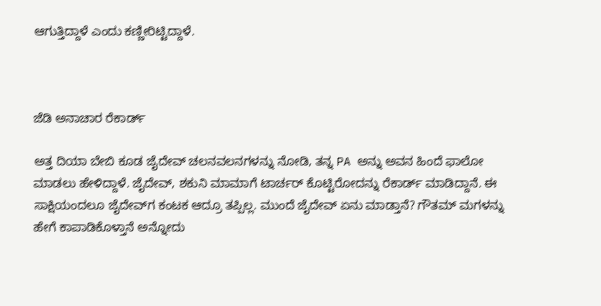ಆಗುತ್ತಿದ್ದಾಳೆ ಎಂದು ಕಣ್ಣೀರಿಟ್ಟಿದ್ದಾಳೆ.



ಜೆಡಿ ಅನಾಚಾರ ರೆಕಾರ್ಡ್‌

ಅತ್ತ ದಿಯಾ ಬೇಬಿ ಕೂಡ ಜೈದೇವ್‌ ಚಲನವಲನಗಳನ್ನು ನೋಡಿ, ತನ್ನ PA ಅನ್ನು ಅವನ ಹಿಂದೆ ಫಾಲೋ ಮಾಡಲು ಹೇಳಿದ್ದಾಳೆ. ಜೈದೇವ್‌, ಶಕುನಿ ಮಾಮಾಗೆ ಟಾರ್ಚರ್‌ ಕೊಟ್ಟಿರೋದನ್ನು ರೆಕಾರ್ಡ್‌ ಮಾಡಿದ್ದಾನೆ. ಈ ಸಾಕ್ಷಿಯಂದಲೂ ಜೈದೇವ್‌ಗ ಕಂಟಕ ಆದ್ರೂ ತಪ್ಪಿಲ್ಲ. ಮುಂದೆ ಜೈದೇವ್‌ ಏನು ಮಾಡ್ತಾನೆ? ಗೌತಮ್‌ ಮಗಳನ್ನು ಹೇಗೆ ಕಾಪಾಡಿಕೊಳ್ತಾನೆ ಅನ್ನೋದು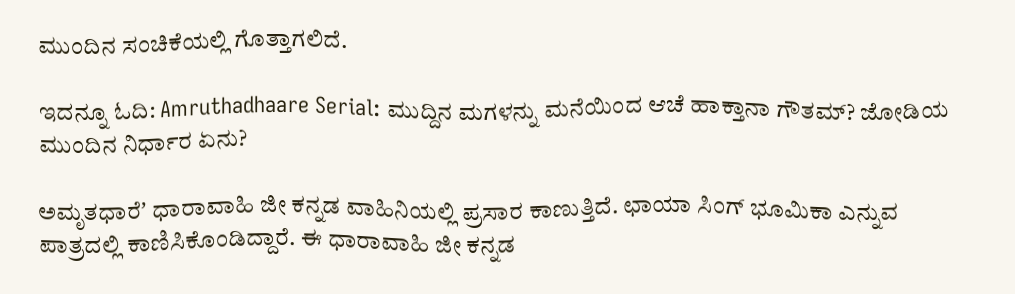ಮುಂದಿನ ಸಂಚಿಕೆಯಲ್ಲಿ ಗೊತ್ತಾಗಲಿದೆ.

ಇದನ್ನೂ ಓದಿ: Amruthadhaare Serial: ಮುದ್ದಿನ ಮಗಳನ್ನು ಮನೆಯಿಂದ ಆಚೆ ಹಾಕ್ತಾನಾ ಗೌತಮ್‌? ಜೋಡಿಯ ಮುಂದಿನ ನಿರ್ಧಾರ ಏನು?

ಅಮೃತಧಾರೆʼ ಧಾರಾವಾಹಿ ಜೀ ಕನ್ನಡ ವಾಹಿನಿಯಲ್ಲಿ ಪ್ರಸಾರ ಕಾಣುತ್ತಿದೆ. ಛಾಯಾ ಸಿಂಗ್ ಭೂಮಿಕಾ ಎನ್ನುವ ಪಾತ್ರದಲ್ಲಿ ಕಾಣಿಸಿಕೊಂಡಿದ್ದಾರೆ. ಈ ಧಾರಾವಾಹಿ ಜೀ ಕನ್ನಡ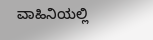ವಾಹಿನಿಯಲ್ಲಿ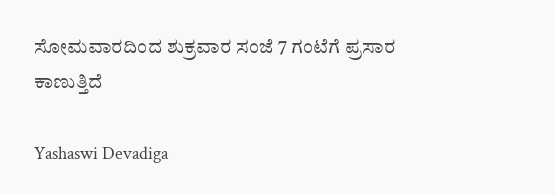ಸೋಮವಾರದಿಂದ ಶುಕ್ರವಾರ ಸಂಜೆ 7 ಗಂಟೆಗೆ ಪ್ರಸಾರ ಕಾಣುತ್ತಿದೆ

Yashaswi Devadiga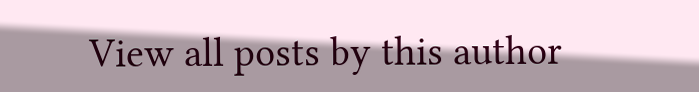View all posts by this author